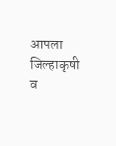आपला जिल्हाकृषी व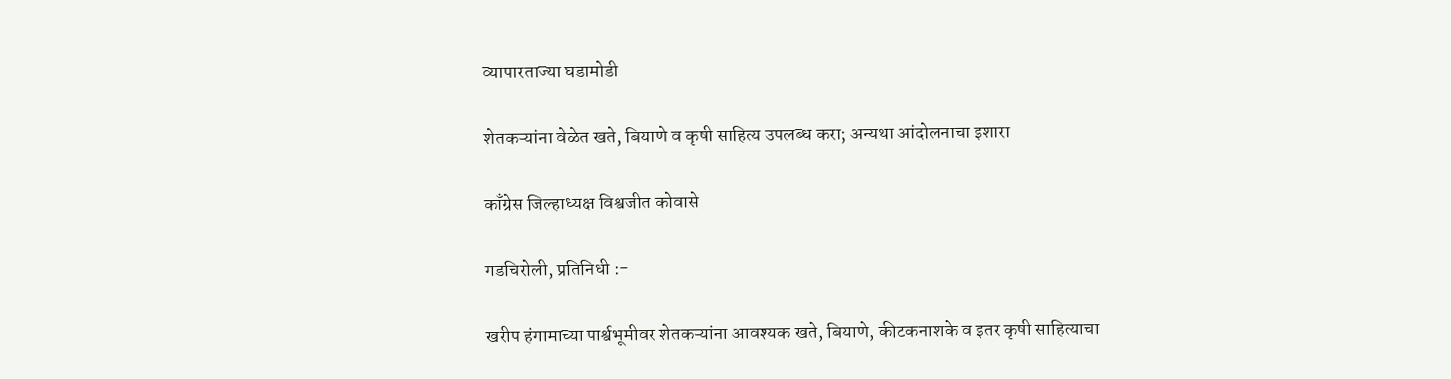व्यापारताज्या घडामोडी

शेतकऱ्यांना वेळेत खते, बियाणे व कृषी साहित्य उपलब्ध करा; अन्यथा आंदोलनाचा इशारा

काँग्रेस जिल्हाध्यक्ष विश्वजीत कोवासे

गडचिरोली, प्रतिनिधी :-

खरीप हंगामाच्या पार्श्वभूमीवर शेतकऱ्यांना आवश्यक खते, बियाणे, कीटकनाशके व इतर कृषी साहित्याचा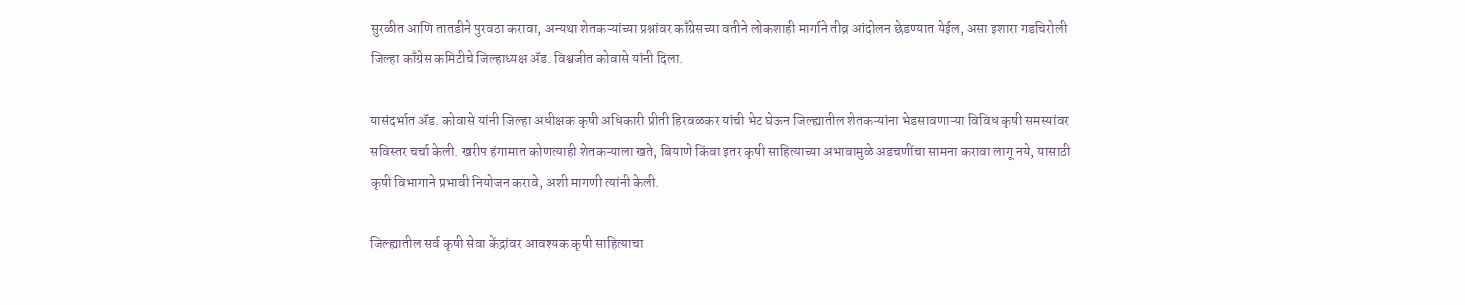सुरळीत आणि तातडीने पुरवठा करावा, अन्यथा शेतकऱ्यांच्या प्रश्नांवर काँग्रेसच्या वतीने लोकशाही मार्गाने तीव्र आंदोलन छेडण्यात येईल, असा इशारा गडचिरोली जिल्हा काँग्रेस कमिटीचे जिल्हाध्यक्ष ॲड. विश्वजीत कोवासे यांनी दिला.

यासंदर्भात ॲड. कोवासे यांनी जिल्हा अधीक्षक कृषी अधिकारी प्रीती हिरवळकर यांची भेट घेऊन जिल्ह्यातील शेतकऱ्यांना भेडसावणाऱ्या विविध कृषी समस्यांवर सविस्तर चर्चा केली. खरीप हंगामात कोणत्याही शेतकऱ्याला खते, बियाणे किंवा इतर कृषी साहित्याच्या अभावामुळे अडचणींचा सामना करावा लागू नये, यासाठी कृषी विभागाने प्रभावी नियोजन करावे, अशी मागणी त्यांनी केली.

जिल्ह्यातील सर्व कृषी सेवा केंद्रांवर आवश्यक कृषी साहित्याचा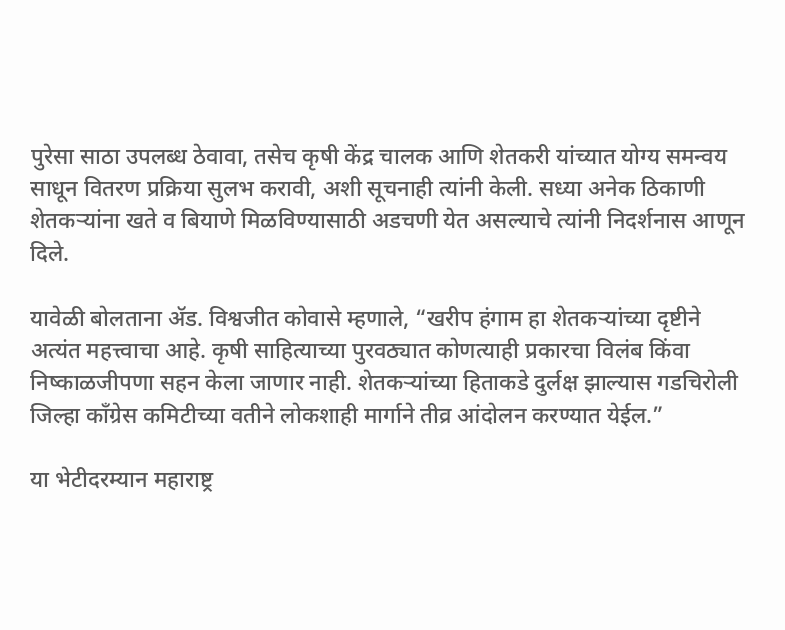पुरेसा साठा उपलब्ध ठेवावा, तसेच कृषी केंद्र चालक आणि शेतकरी यांच्यात योग्य समन्वय साधून वितरण प्रक्रिया सुलभ करावी, अशी सूचनाही त्यांनी केली. सध्या अनेक ठिकाणी शेतकऱ्यांना खते व बियाणे मिळविण्यासाठी अडचणी येत असल्याचे त्यांनी निदर्शनास आणून दिले.

यावेळी बोलताना ॲड. विश्वजीत कोवासे म्हणाले, “खरीप हंगाम हा शेतकऱ्यांच्या दृष्टीने अत्यंत महत्त्वाचा आहे. कृषी साहित्याच्या पुरवठ्यात कोणत्याही प्रकारचा विलंब किंवा निष्काळजीपणा सहन केला जाणार नाही. शेतकऱ्यांच्या हिताकडे दुर्लक्ष झाल्यास गडचिरोली जिल्हा काँग्रेस कमिटीच्या वतीने लोकशाही मार्गाने तीव्र आंदोलन करण्यात येईल.”

या भेटीदरम्यान महाराष्ट्र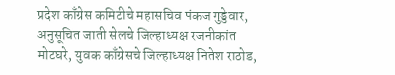प्रदेश काँग्रेस कमिटीचे महासचिव पंकज गुड्डेवार, अनुसूचित जाती सेलचे जिल्हाध्यक्ष रजनीकांत मोटघरे, युवक काँग्रेसचे जिल्हाध्यक्ष नितेश राठोड,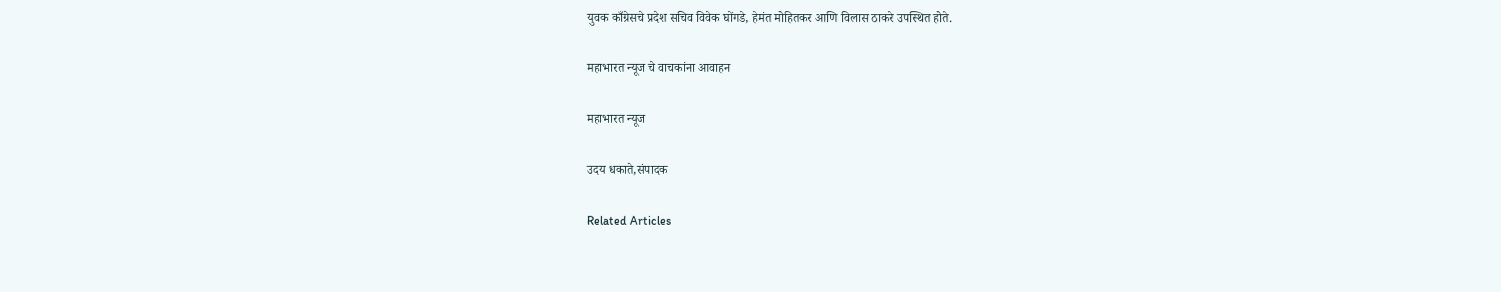युवक काँग्रेसचे प्रदेश सचिव विवेक घोंगडे, हेमंत मोहितकर आणि विलास ठाकरे उपस्थित होते.

महाभारत न्यूज चे वाचकांना आवाहन

महाभारत न्यूज

उदय धकाते,संपादक

Related Articles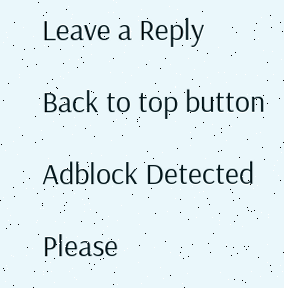Leave a Reply

Back to top button

Adblock Detected

Please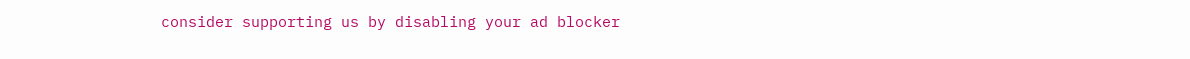consider supporting us by disabling your ad blocker